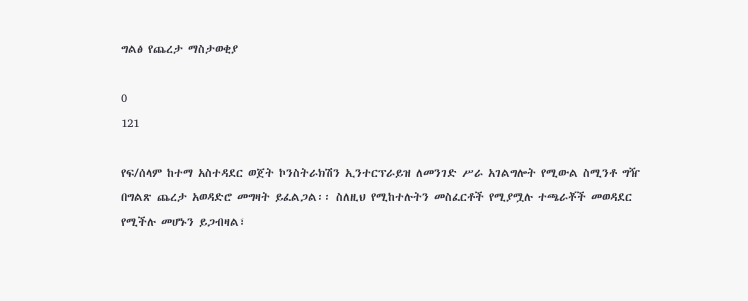ግልፅ የጨረታ ማስታወቂያ

0
121

የፍ/ሰላም ከተማ አስተዳደር ወጀት ኮንስትራክሽን ኢንተርፕራይዝ ለመንገድ ሥራ አገልግሎት የሚውል ስሚንቶ ግዥ በግልጽ ጨረታ አወዳድሮ መግዛት ይፈልጋል፡፡ ስለዚህ የሚከተሉትን መስፈርቶች የሚያሟሉ ተጫራቾች መወዳደር የሚችሉ መሆኑን ይጋብዛል፣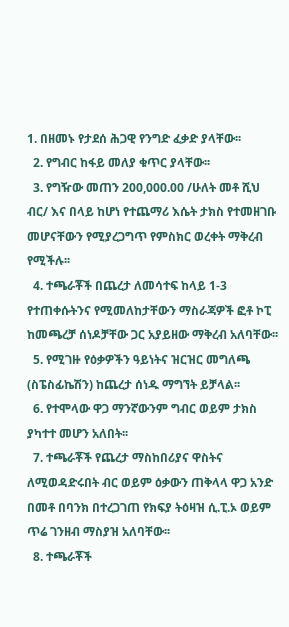1. በዘመኑ የታደሰ ሕጋዊ የንግድ ፈቃድ ያላቸው፡፡
  2. የግብር ከፋይ መለያ ቁጥር ያላቸው፡፡
  3. የግዥው መጠን 200,000.00 /ሁለት መቶ ሺህ ብር/ እና በላይ ከሆነ የተጨማሪ እሴት ታክስ የተመዘገቡ መሆናቸውን የሚያረጋግጥ የምስክር ወረቀት ማቅረብ የሚችሉ፡፡
  4. ተጫራቾች በጨረታ ለመሳተፍ ከላይ 1-3 የተጠቀሱትንና የሚመለከታቸውን ማስራጃዎች ፎቶ ኮፒ ከመጫረቻ ሰነዶቻቸው ጋር አያይዘው ማቅረብ አለባቸው፡፡
  5. የሚገዙ የዕቃዎችን ዓይነትና ዝርዝር መግለጫ (ስፔስፊኬሽን) ከጨረታ ሰነዱ ማግኘት ይቻላል፡፡
  6. የተሞላው ዋጋ ማንኛውንም ግብር ወይም ታክስ ያካተተ መሆን አለበት፡፡
  7. ተጫራቾች የጨረታ ማስከበሪያና ዋስትና ለሚወዳድሩበት ብር ወይም ዕቃውን ጠቅላላ ዋጋ አንድ በመቶ በባንክ በተረጋገጠ የክፍያ ትዕዛዝ ሲ.ፒ.ኦ ወይም ጥሬ ገንዘብ ማስያዝ አለባቸው፡፡
  8. ተጫራቾች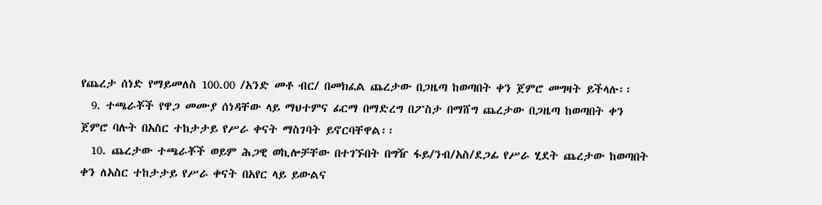የጨረታ ሰነድ የማይመለስ 100.00 /አንድ መቶ ብር/ በመክፈል ጨረታው በጋዜጣ ከወጣበት ቀን ጀምሮ መግዛት ይችላሉ፡፡
  9. ተጫራቾች የዋጋ መሙያ ሰነዳቸው ላይ ማህተምና ፊርማ በማድረግ በፖስታ በማሸግ ጨረታው በጋዜጣ ከወጣበት ቀን ጀምሮ ባሉት በአስር ተከታታይ የሥራ ቀናት ማስገባት ይኖርባቸዋል፡፡
  10. ጨረታው ተጫራቾች ወይም ሕጋዊ ወኪሎቻቸው በተገኙበት በግዥ ፋይ/ንብ/አስ/ደጋፊ የሥራ ሂደት ጨረታው ከወጣበት ቀን ለአስር ተከታታይ የሥራ ቀናት በአየር ላይ ይውልና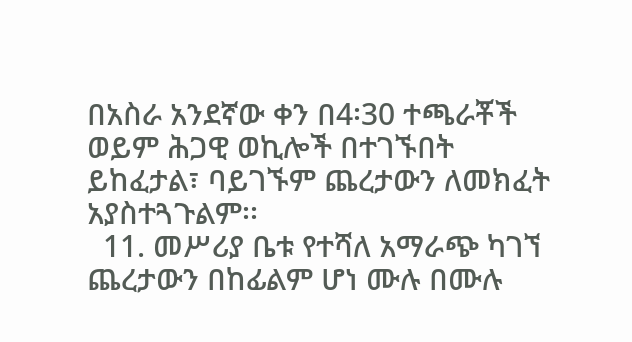በአስራ አንደኛው ቀን በ4፡30 ተጫራቾች ወይም ሕጋዊ ወኪሎች በተገኙበት ይከፈታል፣ ባይገኙም ጨረታውን ለመክፈት አያስተጓጉልም፡፡
  11. መሥሪያ ቤቱ የተሻለ አማራጭ ካገኘ ጨረታውን በከፊልም ሆነ ሙሉ በሙሉ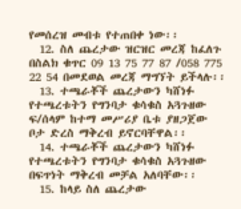የመሰረዝ መብቱ የተጠበቀ ነው፡፡
  12. ስለ ጨረታው ዝርዝር መረጃ ከፈለጉ በስልክ ቁጥር 09 13 75 77 87 /058 775 22 54 በመደወል መረጃ ማግኘት ይችላሉ፡፡
  13. ተጫራቾች ጨረታውን ካሸነፉ የተጫረቱትን የግንባታ ቁሳቁስ አጓጉዘው ፍ/ሰላም ከተማ መሥሪያ ቤቱ ያዘጋጀው ቦታ ድረስ ማቅረብ ይኖርባቸዋል፡፡
  14. ተጫራቾች ጨረታውን ካሸነፉ የተጫረቱትን የግንባታ ቁሳቁስ አጓጉዘው በፍጥነት ማቅረብ መቻል አለባቸው፡፡
  15. ከላይ ስለ ጨረታው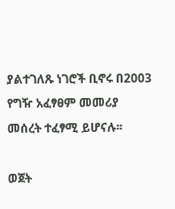ያልተገለጹ ነገሮች ቢኖሩ በ2003 የግዥ አፈፃፀም መመሪያ መሰረት ተፈፃሚ ይሆናሉ፡፡

ወጀት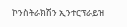ኮንስትራክሽን ኢንተርፕራይዝ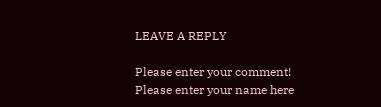LEAVE A REPLY

Please enter your comment!
Please enter your name here